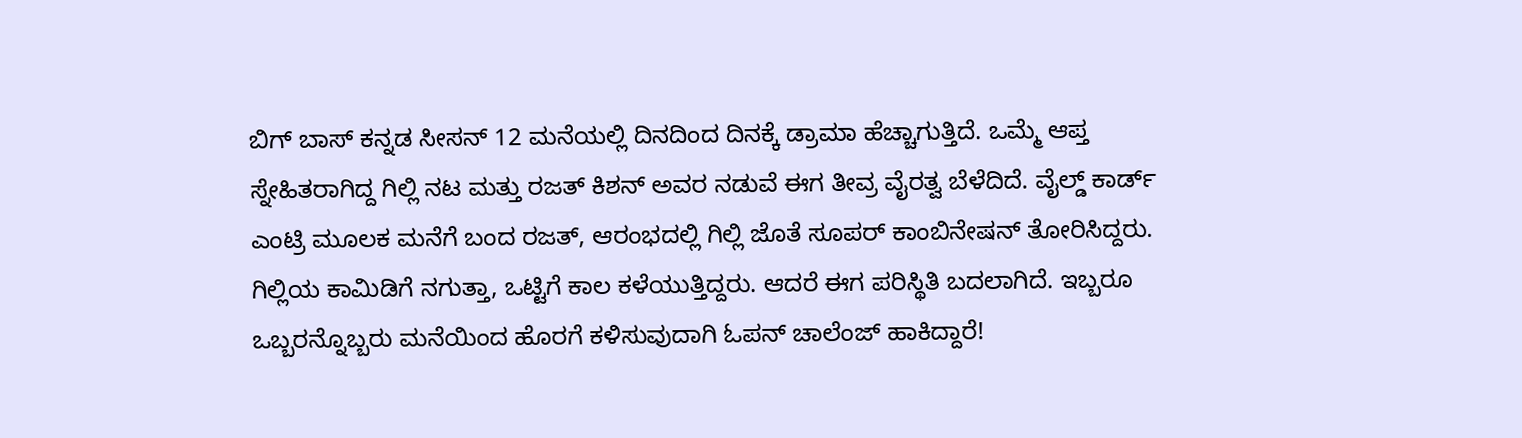ಬಿಗ್ ಬಾಸ್ ಕನ್ನಡ ಸೀಸನ್ 12 ಮನೆಯಲ್ಲಿ ದಿನದಿಂದ ದಿನಕ್ಕೆ ಡ್ರಾಮಾ ಹೆಚ್ಚಾಗುತ್ತಿದೆ. ಒಮ್ಮೆ ಆಪ್ತ ಸ್ನೇಹಿತರಾಗಿದ್ದ ಗಿಲ್ಲಿ ನಟ ಮತ್ತು ರಜತ್ ಕಿಶನ್ ಅವರ ನಡುವೆ ಈಗ ತೀವ್ರ ವೈರತ್ವ ಬೆಳೆದಿದೆ. ವೈಲ್ಡ್ ಕಾರ್ಡ್ ಎಂಟ್ರಿ ಮೂಲಕ ಮನೆಗೆ ಬಂದ ರಜತ್, ಆರಂಭದಲ್ಲಿ ಗಿಲ್ಲಿ ಜೊತೆ ಸೂಪರ್ ಕಾಂಬಿನೇಷನ್ ತೋರಿಸಿದ್ದರು. ಗಿಲ್ಲಿಯ ಕಾಮಿಡಿಗೆ ನಗುತ್ತಾ, ಒಟ್ಟಿಗೆ ಕಾಲ ಕಳೆಯುತ್ತಿದ್ದರು. ಆದರೆ ಈಗ ಪರಿಸ್ಥಿತಿ ಬದಲಾಗಿದೆ. ಇಬ್ಬರೂ ಒಬ್ಬರನ್ನೊಬ್ಬರು ಮನೆಯಿಂದ ಹೊರಗೆ ಕಳಿಸುವುದಾಗಿ ಓಪನ್ ಚಾಲೆಂಜ್ ಹಾಕಿದ್ದಾರೆ!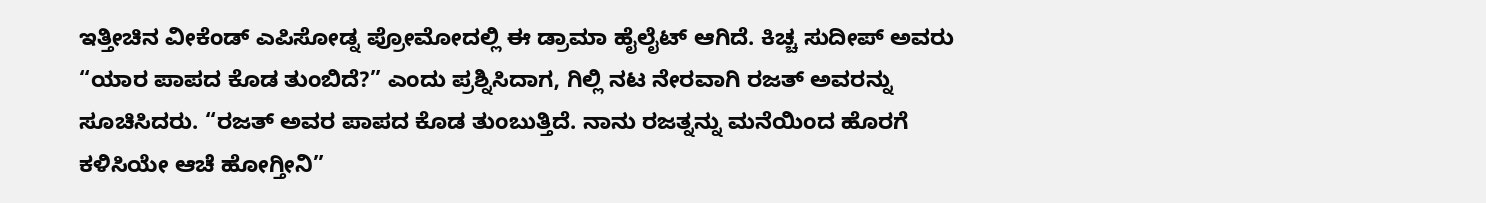ಇತ್ತೀಚಿನ ವೀಕೆಂಡ್ ಎಪಿಸೋಡ್ನ ಪ್ರೋಮೋದಲ್ಲಿ ಈ ಡ್ರಾಮಾ ಹೈಲೈಟ್ ಆಗಿದೆ. ಕಿಚ್ಚ ಸುದೀಪ್ ಅವರು “ಯಾರ ಪಾಪದ ಕೊಡ ತುಂಬಿದೆ?” ಎಂದು ಪ್ರಶ್ನಿಸಿದಾಗ, ಗಿಲ್ಲಿ ನಟ ನೇರವಾಗಿ ರಜತ್ ಅವರನ್ನು ಸೂಚಿಸಿದರು. “ರಜತ್ ಅವರ ಪಾಪದ ಕೊಡ ತುಂಬುತ್ತಿದೆ. ನಾನು ರಜತ್ನನ್ನು ಮನೆಯಿಂದ ಹೊರಗೆ ಕಳಿಸಿಯೇ ಆಚೆ ಹೋಗ್ತೀನಿ”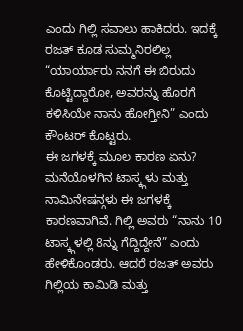ಎಂದು ಗಿಲ್ಲಿ ಸವಾಲು ಹಾಕಿದರು. ಇದಕ್ಕೆ ರಜತ್ ಕೂಡ ಸುಮ್ಮನಿರಲಿಲ್ಲ “ಯಾರ್ಯಾರು ನನಗೆ ಈ ಬಿರುದು ಕೊಟ್ಟಿದ್ದಾರೋ, ಅವರನ್ನು ಹೊರಗೆ ಕಳಿಸಿಯೇ ನಾನು ಹೋಗ್ತೀನಿ” ಎಂದು ಕೌಂಟರ್ ಕೊಟ್ಟರು.
ಈ ಜಗಳಕ್ಕೆ ಮೂಲ ಕಾರಣ ಏನು?
ಮನೆಯೊಳಗಿನ ಟಾಸ್ಕ್ಗಳು ಮತ್ತು ನಾಮಿನೇಷನ್ಗಳು ಈ ಜಗಳಕ್ಕೆ ಕಾರಣವಾಗಿವೆ. ಗಿಲ್ಲಿ ಅವರು “ನಾನು 10 ಟಾಸ್ಕ್ಗಳಲ್ಲಿ 8ನ್ನು ಗೆದ್ದಿದ್ದೇನೆ” ಎಂದು ಹೇಳಿಕೊಂಡರು. ಆದರೆ ರಜತ್ ಅವರು ಗಿಲ್ಲಿಯ ಕಾಮಿಡಿ ಮತ್ತು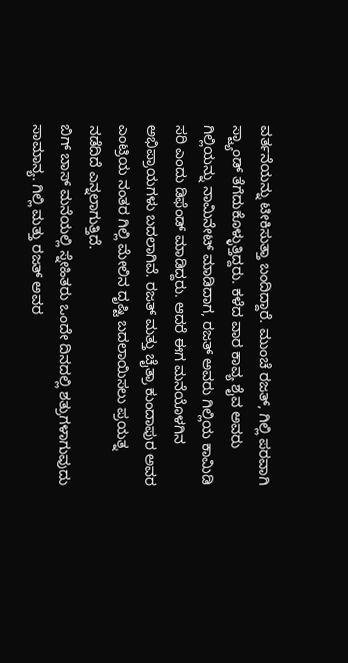ವರ್ತನೆಯನ್ನು ಟೀಕಿಸುತ್ತಾ ಬಂದಿದ್ದಾರೆ. ಮುಂಚೆ ರಜತ್, ಗಿಲ್ಲಿ ಪರವಾಗಿ ಸ್ಟ್ಯಾಂಡ್ ತೆಗೆದುಕೊಳ್ಳುತ್ತಿದ್ದರು. ಕಳೆದ ವಾರ ಕಾವ್ಯ ಶೈವ ಅವರು ಗಿಲ್ಲಿಯನ್ನು ನಾಮಿನೇಟ್ ಮಾಡಿದಾಗ, ರಜತ್ ಅವರು ಗಿಲ್ಲಿಯ ಕಾಮಿಡಿ ಸರಿ ಎಂದು ಡಿಫೆಂಡ್ ಮಾಡಿದ್ದರು. ಆದರೆ ಈಗ ಮನೆಯೊಳಗಿನ ಅಭಿಪ್ರಾಯಗಳು ಬದಲಾಗಿವೆ. ರಜತ್ ಮತ್ತು ಚೈತ್ರಾ ಕುಂದಾಪುರ ಅವರ ಎಂಟ್ರಿಯ ನಂತರ ಗಿಲ್ಲಿ ಮೇಲಿನ ದೃಷ್ಟಿ ಬದಲಾಯಿಸಲು ಪ್ರಯತ್ನ ನಡೆದಿದೆ ಎನ್ನಲಾಗುತ್ತಿದೆ.
ಬಿಗ್ ಬಾಸ್ ಮನೆಯಲ್ಲಿ ಸ್ನೇಹಿತರು ಒಂದೇ ದಿನದಲ್ಲಿ ಶತ್ರುಗಳಾಗುವುದು ಸಾಮಾನ್ಯ. ಗಿಲ್ಲಿ ಮತ್ತು ರಜತ್ ಅವರ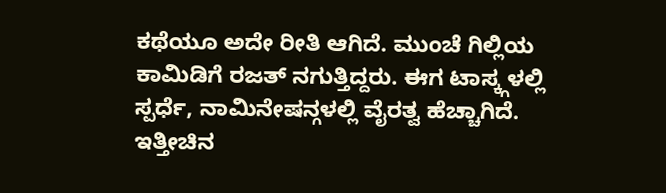ಕಥೆಯೂ ಅದೇ ರೀತಿ ಆಗಿದೆ. ಮುಂಚೆ ಗಿಲ್ಲಿಯ ಕಾಮಿಡಿಗೆ ರಜತ್ ನಗುತ್ತಿದ್ದರು. ಈಗ ಟಾಸ್ಕ್ಗಳಲ್ಲಿ ಸ್ಪರ್ಧೆ, ನಾಮಿನೇಷನ್ಗಳಲ್ಲಿ ವೈರತ್ವ ಹೆಚ್ಚಾಗಿದೆ. ಇತ್ತೀಚಿನ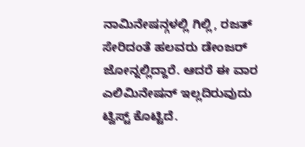ನಾಮಿನೇಷನ್ಗಳಲ್ಲಿ ಗಿಲ್ಲಿ, ರಜತ್ ಸೇರಿದಂತೆ ಹಲವರು ಡೇಂಜರ್ ಜೋನ್ನಲ್ಲಿದ್ದಾರೆ. ಆದರೆ ಈ ವಾರ ಎಲಿಮಿನೇಷನ್ ಇಲ್ಲದಿರುವುದು ಟ್ವಿಸ್ಟ್ ಕೊಟ್ಟಿದೆ.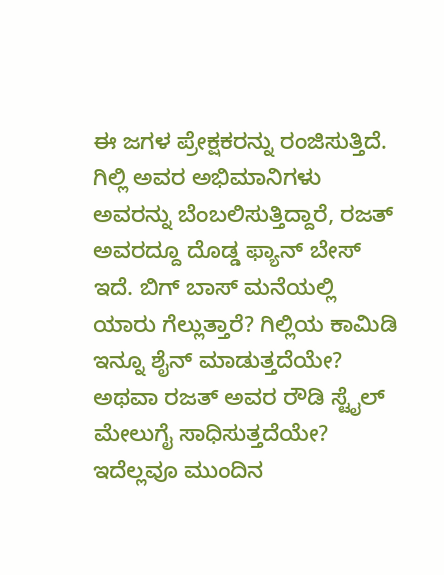ಈ ಜಗಳ ಪ್ರೇಕ್ಷಕರನ್ನು ರಂಜಿಸುತ್ತಿದೆ. ಗಿಲ್ಲಿ ಅವರ ಅಭಿಮಾನಿಗಳು ಅವರನ್ನು ಬೆಂಬಲಿಸುತ್ತಿದ್ದಾರೆ, ರಜತ್ ಅವರದ್ದೂ ದೊಡ್ಡ ಫ್ಯಾನ್ ಬೇಸ್ ಇದೆ. ಬಿಗ್ ಬಾಸ್ ಮನೆಯಲ್ಲಿ ಯಾರು ಗೆಲ್ಲುತ್ತಾರೆ? ಗಿಲ್ಲಿಯ ಕಾಮಿಡಿ ಇನ್ನೂ ಶೈನ್ ಮಾಡುತ್ತದೆಯೇ? ಅಥವಾ ರಜತ್ ಅವರ ರೌಡಿ ಸ್ಟೈಲ್ ಮೇಲುಗೈ ಸಾಧಿಸುತ್ತದೆಯೇ? ಇದೆಲ್ಲವೂ ಮುಂದಿನ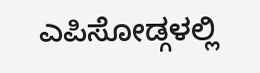ಎಪಿಸೋಡ್ಗಳಲ್ಲಿ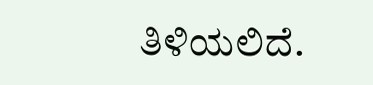ತಿಳಿಯಲಿದೆ.